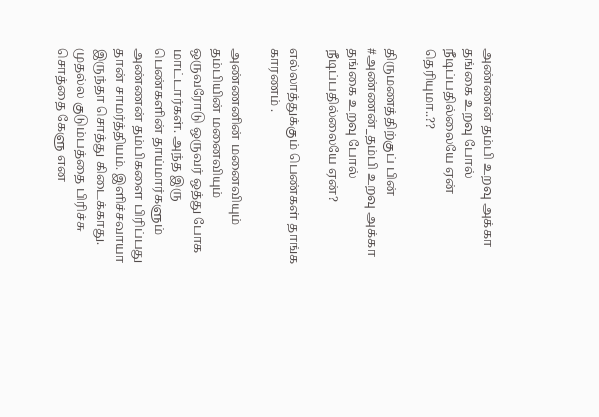அண்ணன் தம்பி உறவு அக்கா தங்கை உறவு போல் நீடிப்பதில்லையே ஏன் தெரியுமா..??

திருமணத்திற்குப் பின் #அண்ணன்_தம்பி உறவு அக்கா தங்கை உறவு போல் நீடிப்பதில்லையே ஏன்?

எல்லாத்துக்கும் பெண்கள் தாங்க காரணம் .

அண்ணனின் மனைவியும் தம்பியின் மனைவியும் ஒருவரோடு ஒருவர் ஒத்து போக மாட்டார்கள். அந்த இரு பெண்களின் தாய்மார்களும் அண்ணன் தம்பிகளை பிரிப்பது தான் சாமர்த்தியம். இளிச்சவாயா இருந்தா சொத்து கிடைக்காது. முதல்ல குடும்பத்தை பிரிச்சு சொத்தை கேளு என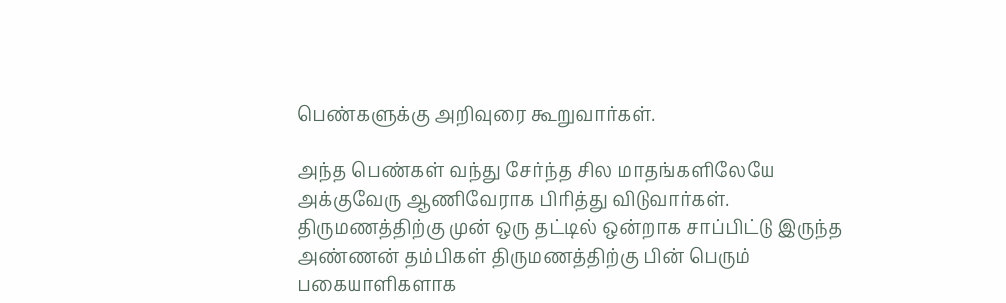பெண்களுக்கு அறிவுரை கூறுவார்கள்.

அந்த பெண்கள் வந்து சேர்ந்த சில மாதங்களிலேயே அக்குவேரு ஆணிவேராக பிரித்து விடுவார்கள். திருமணத்திற்கு முன் ஒரு தட்டில் ஒன்றாக சாப்பிட்டு இருந்த அண்ணன் தம்பிகள் திருமணத்திற்கு பின் பெரும் பகையாளிகளாக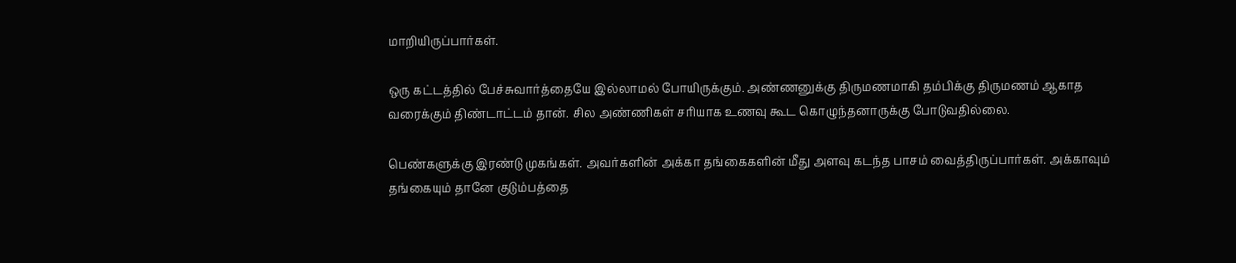மாறியிருப்பார்கள்.

ஒரு கட்டத்தில் பேச்சுவார்த்தையே இல்லாமல் போயிருக்கும். அண்ணனுக்கு திருமணமாகி தம்பிக்கு திருமணம் ஆகாத வரைக்கும் திண்டாட்டம் தான். சில அண்ணிகள் சரியாக உணவு கூட கொழுந்தனாருக்கு போடுவதில்லை.

பெண்களுக்கு இரண்டு முகங்கள். அவர்களின் அக்கா தங்கைகளின் மீது அளவு கடந்த பாசம் வைத்திருப்பார்கள். அக்காவும் தங்கையும் தானே குடும்பத்தை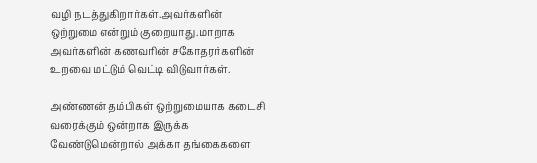வழி நடத்துகிறார்கள்.அவர்களின் ஒற்றுமை என்றும் குறையாது.மாறாக அவர்களின் கணவரின் சகோதரர்களின் உறவை மட்டும் வெட்டி விடுவார்கள்.

அண்ணன் தம்பிகள் ஒற்றுமையாக கடைசி வரைக்கும் ஒன்றாக இருக்க வேண்டுமென்றால் அக்கா தங்கைகளை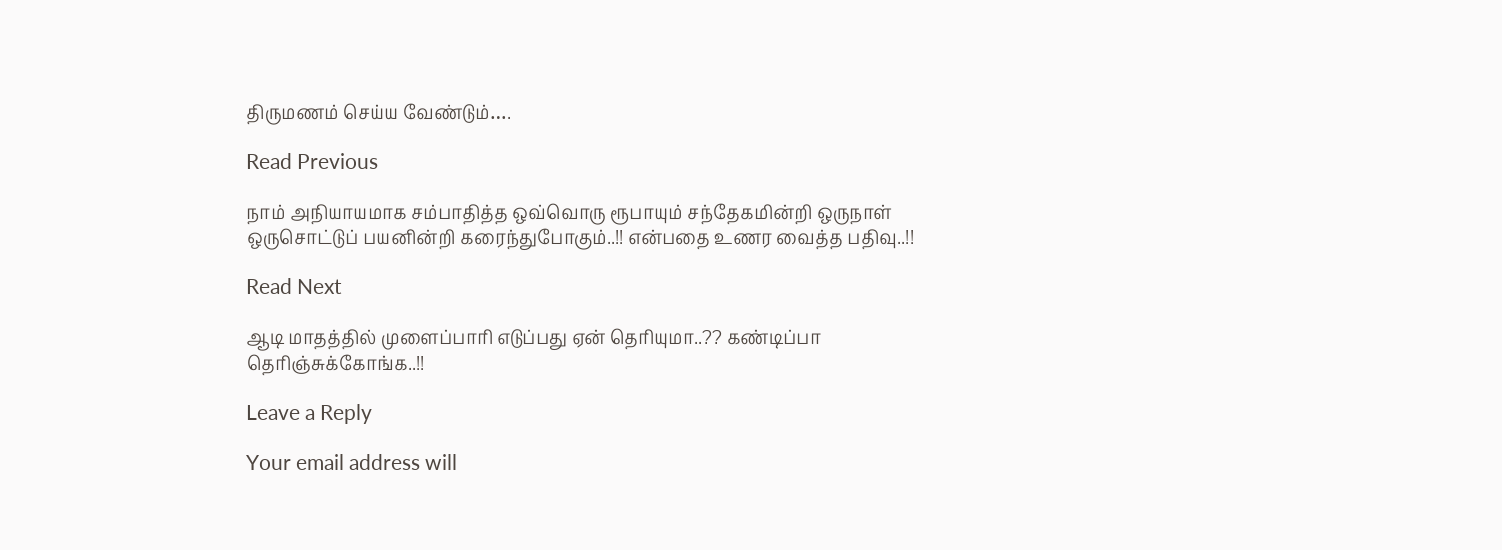திருமணம் செய்ய வேண்டும்….

Read Previous

நாம் அநியாயமாக சம்பாதித்த ஒவ்வொரு ரூபாயும் சந்தேகமின்றி ஒருநாள் ஒருசொட்டுப் பயனின்றி கரைந்துபோகும்..!! என்பதை உணர வைத்த பதிவு..!!

Read Next

ஆடி மாதத்தில் முளைப்பாரி எடுப்பது ஏன் தெரியுமா..?? கண்டிப்பா தெரிஞ்சுக்கோங்க..!!

Leave a Reply

Your email address will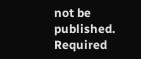not be published. Required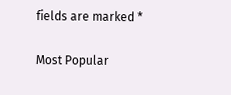fields are marked *

Most Popular